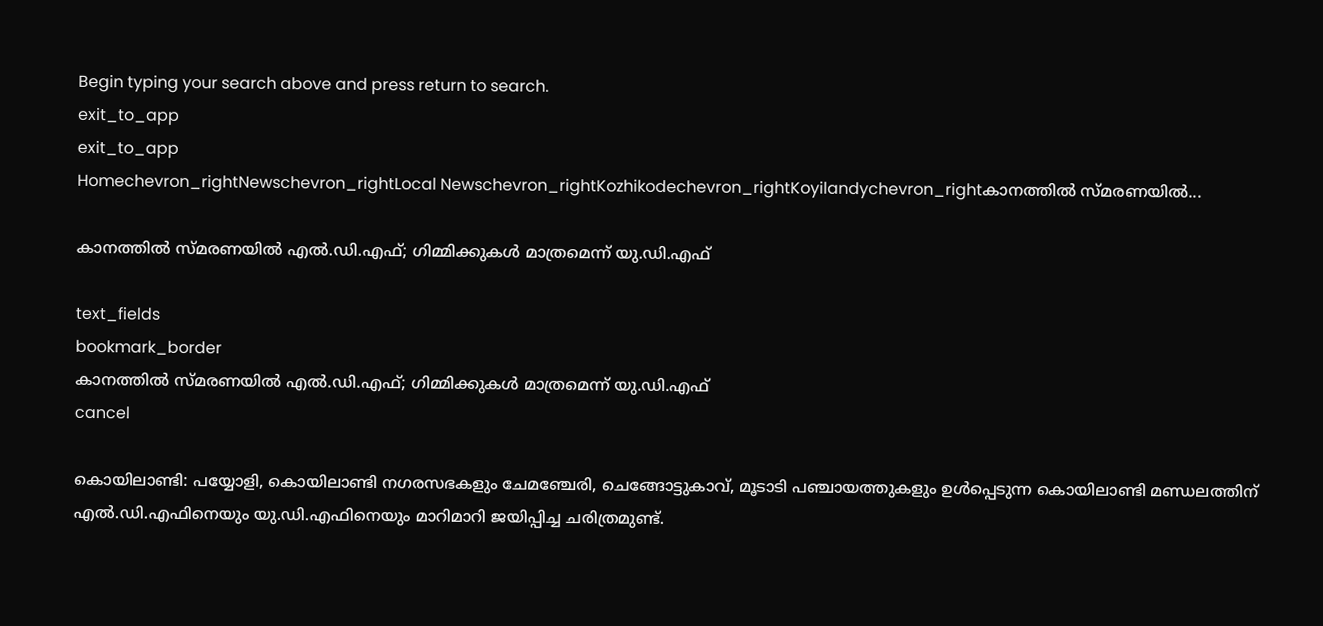Begin typing your search above and press return to search.
exit_to_app
exit_to_app
Homechevron_rightNewschevron_rightLocal Newschevron_rightKozhikodechevron_rightKoyilandychevron_rightകാനത്തിൽ സ്മരണയിൽ...

കാനത്തിൽ സ്മരണയിൽ എൽ.ഡി.എഫ്; ഗിമ്മിക്കുകൾ മാത്രമെന്ന് യു.ഡി.എഫ്

text_fields
bookmark_border
കാനത്തിൽ സ്മരണയിൽ എൽ.ഡി.എഫ്; ഗിമ്മിക്കുകൾ മാത്രമെന്ന് യു.ഡി.എഫ്
cancel

കൊയിലാണ്ടി: പയ്യോളി, കൊയിലാണ്ടി നഗരസഭകളും ചേമഞ്ചേരി, ചെങ്ങോട്ടുകാവ്, മൂടാടി പഞ്ചായത്തുകളും ഉൾപ്പെടുന്ന കൊയിലാണ്ടി മണ്ഡലത്തിന് എൽ.ഡി.എഫിനെയും യു.ഡി.എഫിനെയും മാറിമാറി ജയിപ്പിച്ച ചരിത്രമുണ്ട്.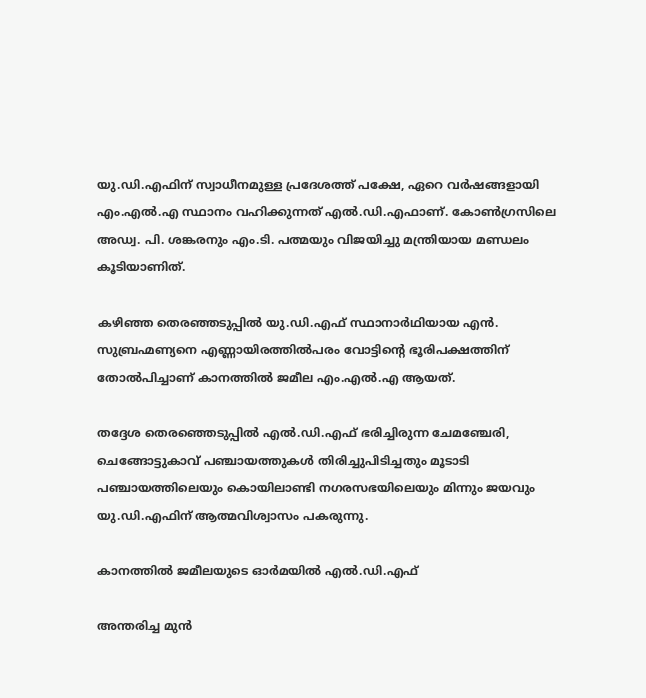യു.ഡി.എഫിന് സ്വാധീനമുള്ള പ്രദേശത്ത് പക്ഷേ, ഏറെ വർഷങ്ങളായി എം.എൽ.എ സ്ഥാനം വഹിക്കുന്നത് എൽ.ഡി.എഫാണ്. കോൺഗ്രസിലെ അഡ്വ. പി. ശങ്കരനും എം.ടി. പത്മയും വിജയിച്ചു മന്ത്രിയായ മണ്ഡലം കൂടിയാണിത്.

കഴിഞ്ഞ തെരഞ്ഞടുപ്പിൽ യു.ഡി.എഫ് സ്ഥാനാർഥിയായ എൻ. സുബ്രഹ്മണ്യനെ എണ്ണായിരത്തിൽപരം വോട്ടിന്റെ ഭൂരിപക്ഷത്തിന് തോൽപിച്ചാണ് കാനത്തിൽ ജമീല എം.എൽ.എ ആയത്.

തദ്ദേശ തെരഞ്ഞെടുപ്പിൽ എൽ.ഡി.എഫ് ഭരിച്ചിരുന്ന ചേമഞ്ചേരി, ചെങ്ങോട്ടുകാവ് പഞ്ചായത്തുകൾ തിരിച്ചുപിടിച്ചതും മൂടാടി പഞ്ചായത്തിലെയും കൊയിലാണ്ടി നഗരസഭയിലെയും മിന്നും ജയവും യു.ഡി.എഫിന് ആത്മവിശ്വാസം പകരുന്നു.

കാനത്തിൽ ജമീലയുടെ ഓർമയിൽ എൽ.ഡി.എഫ്

അന്തരിച്ച മുൻ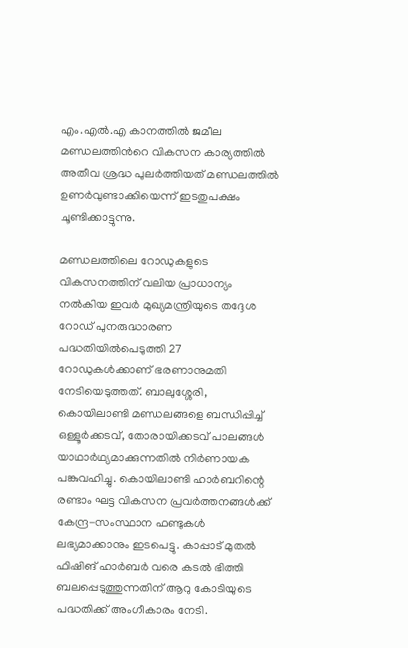എം.എൽ.എ കാനത്തിൽ ജമീല മണ്ഡലത്തിന്‍റെ വികസന കാര്യത്തില്‍ അതീവ ശ്രദ്ധ പുലർത്തിയത് മണ്ഡലത്തിൽ ഉണർവുണ്ടാക്കിയെന്ന് ഇടതുപക്ഷം ചൂണ്ടിക്കാട്ടുന്നു.

മണ്ഡലത്തിലെ റോഡുകളുടെ വികസനത്തിന് വലിയ പ്രാധാന്യം നല്‍കിയ ഇവർ മുഖ്യമന്ത്രിയുടെ തദ്ദേശ റോഡ് പുനരുദ്ധാരണ പദ്ധതിയില്‍പെടുത്തി 27 റോഡുകൾക്കാണ് ഭരണാനുമതി നേടിയെടുത്തത്. ബാലുശ്ശേരി, കൊയിലാണ്ടി മണ്ഡലങ്ങളെ ബന്ധിപ്പിച്ച് ഒള്ളൂര്‍ക്കടവ്, തോരായിക്കടവ് പാലങ്ങൾ യാഥാർഥ്യമാക്കുന്നതില്‍ നിർണായക പങ്കുവഹിച്ചു. കൊയിലാണ്ടി ഹാര്‍ബറിന്റെ രണ്ടാം ഘട്ട വികസന പ്രവര്‍ത്തനങ്ങള്‍ക്ക് കേന്ദ്ര-സംസ്ഥാന ഫണ്ടുകള്‍ ലഭ്യമാക്കാനും ഇടപെട്ടു. കാപ്പാട് മുതല്‍ ഫിഷിങ് ഹാര്‍ബര്‍ വരെ കടല്‍ ഭിത്തി ബലപ്പെടുത്തുന്നതിന് ആറു കോടിയുടെ പദ്ധതിക്ക് അംഗീകാരം നേടി.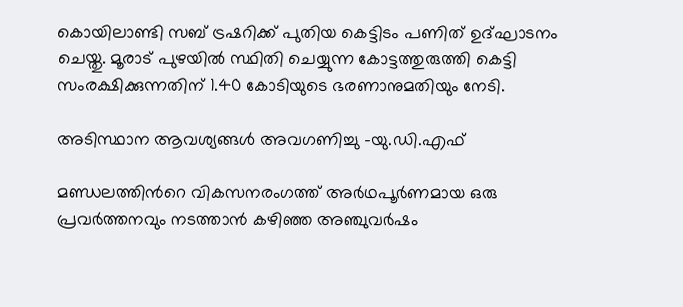കൊയിലാണ്ടി സബ് ട്രഷറിക്ക് പുതിയ കെട്ടിടം പണിത് ഉദ്ഘാടനം ചെയ്തു. മൂരാട് പുഴയില്‍ സ്ഥിതി ചെയ്യുന്ന കോട്ടത്തുരുത്തി കെട്ടി സംരക്ഷിക്കുന്നതിന് 1.40 കോടിയുടെ ഭരണാനുമതിയും നേടി.

അടിസ്ഥാന ആവശ്യങ്ങൾ അവഗണിച്ചു -യു.ഡി.എഫ്

മണ്ഡലത്തിന്‍റെ വികസനരംഗത്ത് അർഥപൂർണമായ ഒരു പ്രവർത്തനവും നടത്താൻ കഴിഞ്ഞ അഞ്ചുവർഷം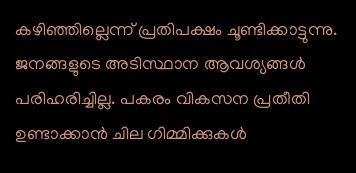കഴിഞ്ഞില്ലെന്ന് പ്രതിപക്ഷം ചൂണ്ടിക്കാട്ടുന്നു. ജനങ്ങളുടെ അടിസ്ഥാന ആവശ്യങ്ങൾ പരിഹരിച്ചില്ല. പകരം വികസന പ്രതീതി ഉണ്ടാക്കാൻ ചില ഗിമ്മിക്കുകൾ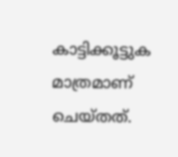കാട്ടിക്കൂട്ടുക മാത്രമാണ് ചെയ്തത്.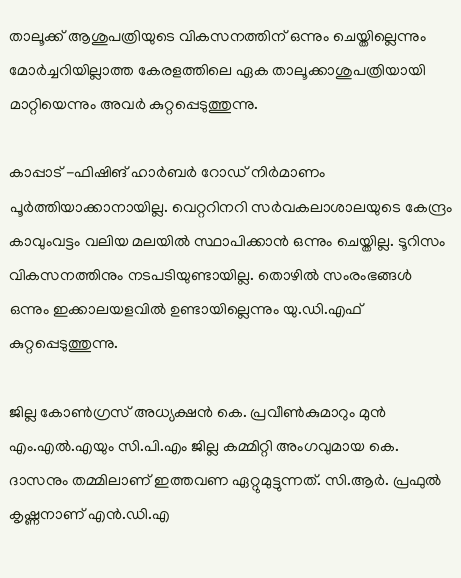താലൂക്ക് ആശുപത്രിയുടെ വികസനത്തിന് ഒന്നും ചെയ്തില്ലെന്നും മോർച്ചറിയില്ലാത്ത കേരളത്തിലെ ഏക താലൂക്കാശുപത്രിയായി മാറ്റിയെന്നും അവർ കുറ്റപ്പെടുത്തുന്നു.

കാപ്പാട് -ഫിഷിങ് ഹാർബർ റോഡ് നിർമാണം പൂർത്തിയാക്കാനായില്ല. വെറ്ററിനറി സർവകലാശാലയുടെ കേന്ദ്രം കാവുംവട്ടം വലിയ മലയിൽ സ്ഥാപിക്കാൻ ഒന്നും ചെയ്തില്ല. ടൂറിസം വികസനത്തിനും നടപടിയുണ്ടായില്ല. തൊഴിൽ സംരംഭങ്ങൾ ഒന്നും ഇക്കാലയളവിൽ ഉണ്ടായില്ലെന്നും യു.ഡി.എഫ് കുറ്റപ്പെടുത്തുന്നു.

ജില്ല കോൺഗ്രസ് അധ്യക്ഷൻ കെ. പ്രവീൺകുമാറും മുൻ എം.എൽ.എയും സി.പി.എം ജില്ല കമ്മിറ്റി അംഗവുമായ കെ. ദാസനും തമ്മിലാണ് ഇത്തവണ ഏറ്റുമുട്ടുന്നത്. സി.ആർ. പ്രഫുൽ കൃഷ്ണനാണ് എൻ.ഡി.എ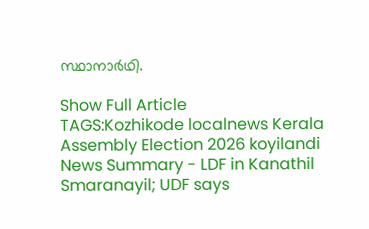സ്ഥാനാർഥി.

Show Full Article
TAGS:Kozhikode localnews Kerala Assembly Election 2026 koyilandi
News Summary - LDF in Kanathil Smaranayil; UDF says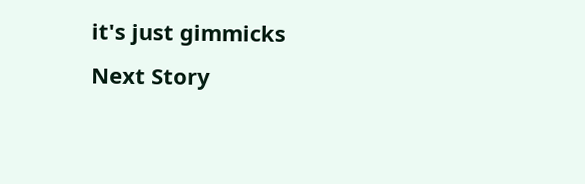it's just gimmicks
Next Story